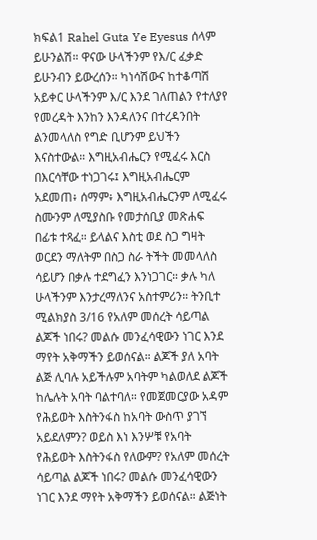ክፍል1 Rahel Guta Ye Eyesus ሰላም ይሁንልሽ። ዋናው ሁላችንም የእ/ር ፈቃድ ይሁንብን ይውረሰን። ካነሳሽውና ከተቆጣሽ አይቀር ሁላችንም እ/ር እንደ ገለጠልን የተለያየ የመረዳት እንከን እንዳለንና በተረዳንበት ልንመላለስ የግድ ቢሆንም ይህችን እናስተውል። እግዚአብሔርን የሚፈሩ እርስ በእርሳቸው ተነጋገሩ፤ እግዚአብሔርም አደመጠ፥ ሰማም፥ እግዚአብሔርንም ለሚፈሩ ስሙንም ለሚያስቡ የመታሰቢያ መጽሐፍ በፊቱ ተጻፈ። ይላልና እስቲ ወደ ስጋ ግዛት ወርደን ማለትም በስጋ ስራ ትችት መመላለስ ሳይሆን በቃሉ ተደግፈን እንነጋገር። ቃሉ ካለ ሁላችንም እንታረማለንና አስተምሪን። ትንቢተ ሚልክያስ 3/16 የአለም መሰረት ሳይጣል ልጆች ነበሩ? መልሱ መንፈሳዊውን ነገር እንደ ማየት አቅማችን ይወሰናል። ልጆች ያለ አባት ልጅ ሊባሉ አይችሉም አባትም ካልወለደ ልጆች ከሌሉት አባት ባልተባለ። የመጀመርያው አዳም የሕይወት እስትንፋስ ከአባት ውስጥ ያገኘ አይደለምን? ወይስ እነ እንሦቹ የአባት የሕይወት እስትንፋስ የለውም? የአለም መሰረት ሳይጣል ልጆች ነበሩ? መልሱ መንፈሳዊውን ነገር እንደ ማየት አቅማችን ይወሰናል። ልጅነት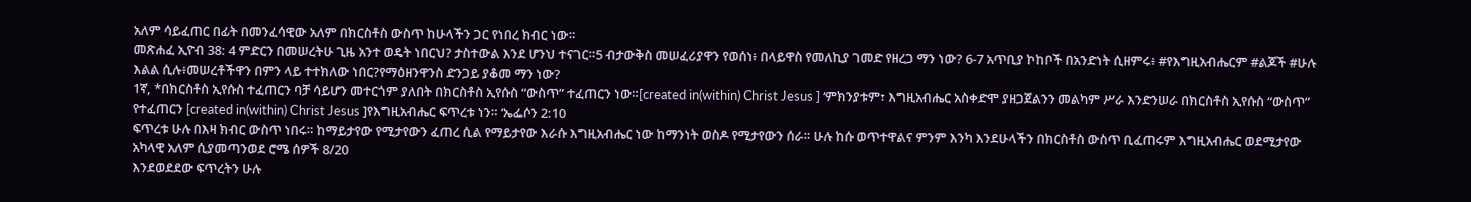አለም ሳይፈጠር በፊት በመንፈሳዊው አለም በክርስቶስ ውስጥ ከሁላችን ጋር የነበረ ክብር ነው።
መጽሐፈ ኢዮብ 38: 4 ምድርን በመሠረትሁ ጊዜ አንተ ወዴት ነበርህ? ታስተውል እንደ ሆንህ ተናገር።5 ብታውቅስ መሠፈሪያዋን የወሰነ፥ በላይዋስ የመለኪያ ገመድ የዘረጋ ማን ነው? 6-7 አጥቢያ ኮከቦች በአንድነት ሲዘምሩ፥ #የእግዚአብሔርም #ልጆች #ሁሉ እልል ሲሉ፥መሠረቶችዋን በምን ላይ ተተክለው ነበር?የማዕዘንዋንስ ድንጋይ ያቆመ ማን ነው?
1ኛ, *በክርስቶስ ኢየሱስ ተፈጠርን ባቻ ሳይሆን መተርጎም ያለበት በክርስቶስ ኢየሱስ “ውስጥ” ተፈጠርን ነው።[created in(within) Christ Jesus ] ‘ምክንያቱም፣ እግዚአብሔር አስቀድሞ ያዘጋጀልንን መልካም ሥራ እንድንሠራ በክርስቶስ ኢየሱስ “ውስጥ” የተፈጠርን [created in(within) Christ Jesus ]የእግዚአብሔር ፍጥረቱ ነን። ‘ኤፌሶን 2:10
ፍጥረቱ ሁሉ በእዛ ክብር ውስጥ ነበሩ። ከማይታየው የሚታየውን ፈጠረ ሲል የማይታየው እራሱ እግዚአብሔር ነው ከማንነት ወስዶ የሚታየውን ሰራ። ሁሉ ከሱ ወጥተዋልና ምንም እንካ እንደሁላችን በክርስቶስ ውስጥ ቢፈጠሩም እግዚአብሔር ወደሚታየው አካላዊ አለም ሲያመጣንወደ ሮሜ ሰዎች 8/20
እንደወደደው ፍጥረትን ሁሉ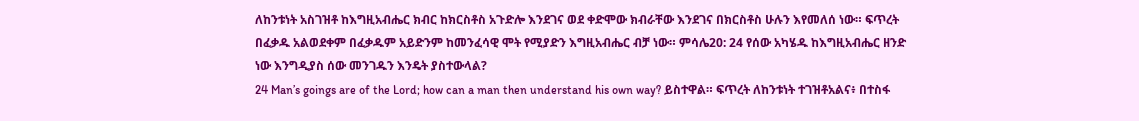ለከንቱነት አስገዝቶ ከእግዚአብሔር ክብር ከክርስቶስ አጉድሎ እንደገና ወደ ቀድሞው ክብራቸው እንደገና በክርስቶስ ሁሉን እየመለሰ ነው። ፍጥረት በፈቃዱ አልወደቀም በፈቃዱም አይድንም ከመንፈሳዊ ሞት የሚያድን እግዚአብሔር ብቻ ነው። ምሳሌ20: 24 የሰው አካሄዱ ከእግዚአብሔር ዘንድ ነው እንግዲያስ ሰው መንገዱን እንዴት ያስተውላል?
24 Man’s goings are of the Lord; how can a man then understand his own way? ይስተዋል። ፍጥረት ለከንቱነት ተገዝቶአልና፥ በተስፋ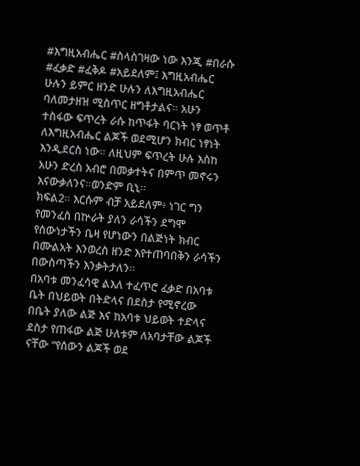#እግዚአብሔር #ስላስገዛው ነው እንጂ #በራሱ #ፈቃድ #ፈቅዶ #አይደለም፤ እግዚአብሔር ሁሉን ይምር ዘንድ ሁሉን ለእግዚአብሔር ባለመታዘዝ ሚስጥር ዘግቶታልና። አሁን ተስፋው ፍጥረት ራሱ ከጥፋት ባርነት ነፃ ወጥቶ ለእግዚአብሔር ልጆች ወደሚሆን ክብር ነፃነት እንዲደርስ ነው። ለዚህም ፍጥረት ሁሉ እስከ አሁን ድረስ አብሮ በመቃተትና በምጥ መኖሩን እናውቃለንና።ወንድም ቢኒ።
ክፍል2። እርሱም ብቻ አይደለም፥ ነገር ግን የመንፈስ በኵራት ያለን ራሳችን ደግሞ የሰውነታችን ቤዛ የሆነውን በልጅነት ክብር በሙልአት እንወረስ ዘንድ እየተጠባበቅን ራሳችን በውስጣችን እንቃትታለን።
በአባቱ መንፈሳዊ ልእለ ተፈጥሮ ፈቃድ በአባቱ ቤት በህይወት በትድላና በደስታ የሚኖረው በቤት ያለው ልጅ እና ከአባቱ ህይወት ተድላና ደስታ የጠፋው ልጅ ሁለቱም ለአባታቸው ልጆች ናቸው “የሰውን ልጆች ወደ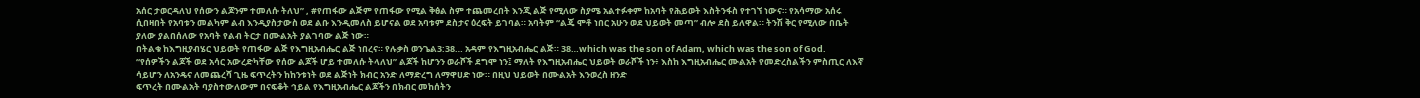አሰር ታወርዳለህ የሰውን ልጆንም ተመለሱ ትለህ” , #የጠፋው ልጅም የጠፋው የሚል ቅፅል ስም ተጨመረበት እንጂ ልጅ የሚለው ስያሜ አልተፉቀም ከአባት የሕይወት እስትንፋስ የተገኘ ነውና። የአሳማው አሰሩ ሲበዛበት የአባቱን መልካም ልብ እንዲያስታውስ ወደ ልቡ እንዲመለስ ይሆናል ወደ አባቱም ደስታና ዕረፍት ይገባል። አባትም “ልጄ ሞቶ ነበር አሁን ወደ ህይወት መጣ” ብሎ ደስ ይለዋል። ትንሽ ቅር የሚለው በቤት ያለው ያልበሰለው የአባት የልብ ትርታ በሙልአት ያልገባው ልጅ ነው።
በትልቁ ከእግዚያብሄር ህይወት የጠፋው ልጅ የእግዚአብሔር ልጅ ነበረና። የሉቃስ ወንጌል3:38… አዳም የእግዚአብሔር ልጅ። 38…which was the son of Adam, which was the son of God.
“የሰዎችን ልጆች ወደ አሳር አውረድካቸው የሰው ልጆች ሆይ ተመለሱ ትላለህ” ልጆች ከሆንን ወራሾች ደግሞ ነን፤ ማለት የእግዚአብሔር ህይወት ወራሾች ነን፥ እስከ እግዚአብሔር ሙልአት የመድረስልችን ምስጢር ለእኛ ሳይሆን ለአንዴና ለመጨረሻ ጊዜ ፍጥረትን ከከንቱነት ወደ ልጅነት ክብር አንድ ለማድረግ ለማዋሀድ ነው። በዚህ ህይወት በሙልአት እንወረስ ዘንድ
ፍጥረት በሙልአት ባያስተውለውም በናፍቆት ኅይል የእግዚአብሔር ልጆችን በክብር መከሰትን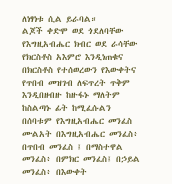ለነፃነቱ ሲል ይራባል።
ልጆች ቀድሞ ወደ ጎደለባቸው የእግዚአብሔር ክብር ወደ ራሳቸው የክርስቶስ አእምሮ እንዲነጠቁና በክርስቶስ የተሰወረውን የእውቀትና የጥበብ መዝገብ ለፍጥረት ጥቅም እንዲበዘብዙ ከዙፋኑ ማለትም ከስልጣኑ ፊት ከሚፈሱልን
በሰባቱም የእግዚአብሔር መንፈስ ሙልአት በእግዚአብሔር መንፈስ፥ በጥበብ መንፈስ ፤ በማስተዋል መንፈስ፥ በምክር መንፈስ፤ በኃይል መንፈስ፥ በእውቀት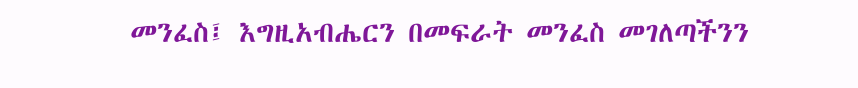መንፈስ፤ እግዚአብሔርን በመፍራት መንፈስ መገለጣችንን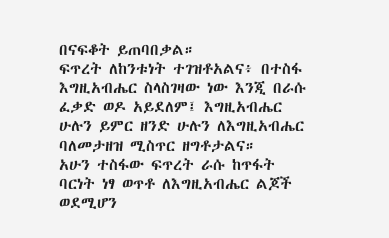በናፍቆት ይጠባበቃል።
ፍጥረት ለከንቱነት ተገዝቶአልና፥ በተስፋ እግዚአብሔር ስላስገዛው ነው እንጂ በራሱ ፈቃድ ወዶ አይደለም፤ እግዚአብሔር ሁሉን ይምር ዘንድ ሁሉን ለእግዚአብሔር ባለመታዘዝ ሚስጥር ዘግቶታልና።
አሁን ተስፋው ፍጥረት ራሱ ከጥፋት ባርነት ነፃ ወጥቶ ለእግዚአብሔር ልጆች ወደሚሆን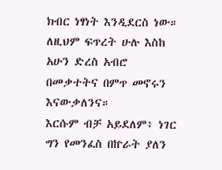ክብር ነፃነት እንዲደርስ ነው። ለዚህም ፍጥረት ሁሉ እስከ አሁን ድረስ አብሮ በመቃተትና በምጥ መኖሩን እናውቃለንና።
እርሱም ብቻ አይደለም፥ ነገር ግን የመንፈስ በኵራት ያለን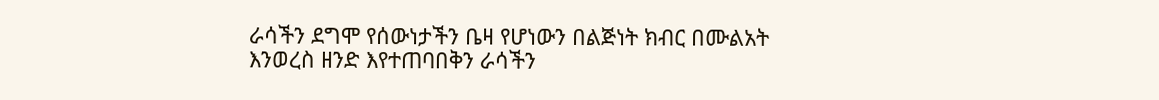ራሳችን ደግሞ የሰውነታችን ቤዛ የሆነውን በልጅነት ክብር በሙልአት እንወረስ ዘንድ እየተጠባበቅን ራሳችን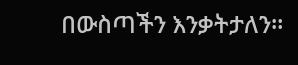በውስጣችን እንቃትታለን።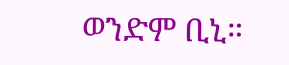ወንድም ቢኒ።